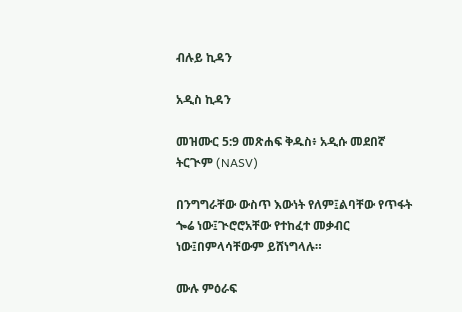ብሉይ ኪዳን

አዲስ ኪዳን

መዝሙር 5:9 መጽሐፍ ቅዱስ፥ አዲሱ መደበኛ ትርጒም (NASV)

በንግግራቸው ውስጥ እውነት የለም፤ልባቸው የጥፋት ጐሬ ነው፤ጒሮሮአቸው የተከፈተ መቃብር ነው፤በምላሳቸውም ይሸነግላሉ።

ሙሉ ምዕራፍ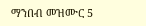ማንበብ መዝሙር 5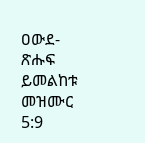ዐውደ-ጽሑፍ ይመልከቱ መዝሙር 5:9